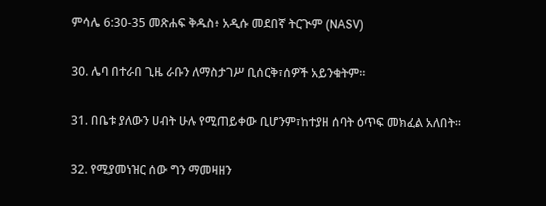ምሳሌ 6:30-35 መጽሐፍ ቅዱስ፥ አዲሱ መደበኛ ትርጒም (NASV)

30. ሌባ በተራበ ጊዜ ራቡን ለማስታገሥ ቢሰርቅ፣ሰዎች አይንቁትም።

31. በቤቱ ያለውን ሀብት ሁሉ የሚጠይቀው ቢሆንም፣ከተያዘ ሰባት ዕጥፍ መክፈል አለበት።

32. የሚያመነዝር ሰው ግን ማመዛዘን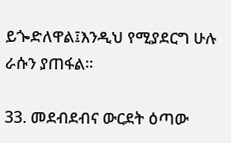ይጐድለዋል፤እንዲህ የሚያደርግ ሁሉ ራሱን ያጠፋል።

33. መደብደብና ውርደት ዕጣው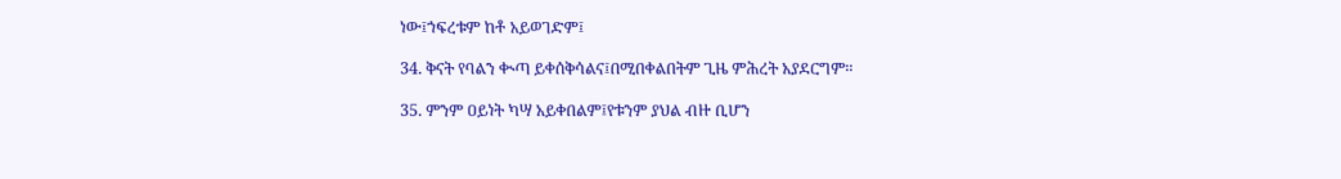ነው፤ኀፍረቱም ከቶ አይወገድም፤

34. ቅናት የባልን ቊጣ ይቀሰቅሳልና፤በሚበቀልበትም ጊዜ ምሕረት አያደርግም።

35. ምንም ዐይነት ካሣ አይቀበልም፤የቱንም ያህል ብዙ ቢሆን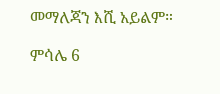መማለጃን እሺ አይልም።

ምሳሌ 6